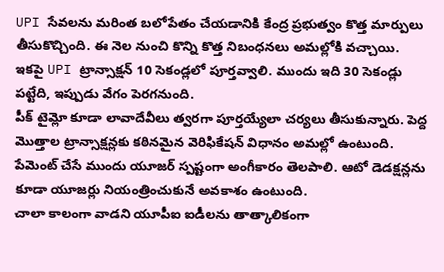UPI సేవలను మరింత బలోపేతం చేయడానికి కేంద్ర ప్రభుత్వం కొత్త మార్పులు తీసుకొచ్చింది. ఈ నెల నుంచి కొన్ని కొత్త నిబంధనలు అమల్లోకి వచ్చాయి.
ఇకపై UPI ట్రాన్సాక్షన్ 10 సెకండ్లలో పూర్తవ్వాలి. ముందు ఇది 30 సెకండ్లు పట్టేది, ఇప్పుడు వేగం పెరగనుంది.
పీక్ టైమ్లో కూడా లావాదేవీలు త్వరగా పూర్తయ్యేలా చర్యలు తీసుకున్నారు. పెద్ద మొత్తాల ట్రాన్సాక్షన్లకు కఠినమైన వెరిఫికేషన్ విధానం అమల్లో ఉంటుంది.
పేమెంట్ చేసే ముందు యూజర్ స్పష్టంగా అంగీకారం తెలపాలి. ఆటో డెడక్షన్లను కూడా యూజర్లు నియంత్రించుకునే అవకాశం ఉంటుంది.
చాలా కాలంగా వాడని యూపీఐ ఐడీలను తాత్కాలికంగా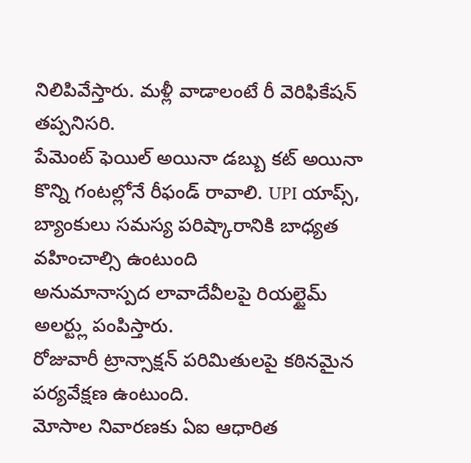నిలిపివేస్తారు. మళ్లీ వాడాలంటే రీ వెరిఫికేషన్ తప్పనిసరి.
పేమెంట్ ఫెయిల్ అయినా డబ్బు కట్ అయినా కొన్ని గంటల్లోనే రీఫండ్ రావాలి. UPI యాప్స్, బ్యాంకులు సమస్య పరిష్కారానికి బాధ్యత వహించాల్సి ఉంటుంది
అనుమానాస్పద లావాదేవీలపై రియల్టైమ్ అలర్ట్లు పంపిస్తారు.
రోజువారీ ట్రాన్సాక్షన్ పరిమితులపై కఠినమైన పర్యవేక్షణ ఉంటుంది.
మోసాల నివారణకు ఏఐ ఆధారిత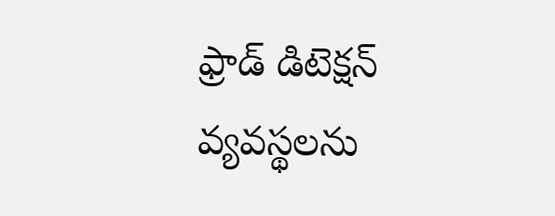ఫ్రాడ్ డిటెక్షన్ వ్యవస్థలను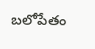బలోపేతం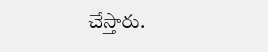చేస్తారు.